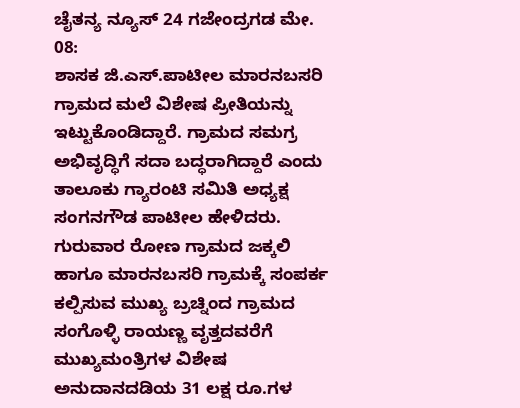ಚೈತನ್ಯ ನ್ಯೂಸ್ 24 ಗಜೇಂದ್ರಗಡ ಮೇ. 08:
ಶಾಸಕ ಜಿ.ಎಸ್.ಪಾಟೀಲ ಮಾರನಬಸರಿ ಗ್ರಾಮದ ಮಲೆ ವಿಶೇಷ ಪ್ರೀತಿಯನ್ನು ಇಟ್ಟುಕೊಂಡಿದ್ದಾರೆ. ಗ್ರಾಮದ ಸಮಗ್ರ ಅಭಿವೃದ್ಧಿಗೆ ಸದಾ ಬದ್ಧರಾಗಿದ್ದಾರೆ ಎಂದು ತಾಲೂಕು ಗ್ಯಾರಂಟಿ ಸಮಿತಿ ಅಧ್ಯಕ್ಷ ಸಂಗನಗೌಡ ಪಾಟೀಲ ಹೇಳಿದರು.
ಗುರುವಾರ ರೋಣ ಗ್ರಾಮದ ಜಕ್ಕಲಿ ಹಾಗೂ ಮಾರನಬಸರಿ ಗ್ರಾಮಕ್ಕೆ ಸಂಪರ್ಕ ಕಲ್ಪಿಸುವ ಮುಖ್ಯ ಬ್ರಚ್ನಿಂದ ಗ್ರಾಮದ ಸಂಗೊಳ್ಳಿ ರಾಯಣ್ಣ ವೃತ್ತದವರೆಗೆ ಮುಖ್ಯಮಂತ್ರಿಗಳ ವಿಶೇಷ ಅನುದಾನದಡಿಯ 31 ಲಕ್ಷ ರೂ.ಗಳ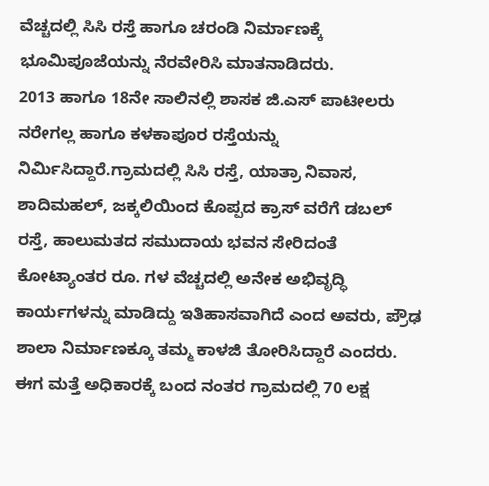ವೆಚ್ಚದಲ್ಲಿ ಸಿಸಿ ರಸ್ತೆ ಹಾಗೂ ಚರಂಡಿ ನಿರ್ಮಾಣಕ್ಕೆ ಭೂಮಿಪೂಜೆಯನ್ನು ನೆರವೇರಿಸಿ ಮಾತನಾಡಿದರು.
2013 ಹಾಗೂ 18ನೇ ಸಾಲಿನಲ್ಲಿ ಶಾಸಕ ಜಿ.ಎಸ್ ಪಾಟೀಲರು ನರೇಗಲ್ಲ ಹಾಗೂ ಕಳಕಾಪೂರ ರಸ್ತೆಯನ್ನು ನಿರ್ಮಿಸಿದ್ದಾರೆ.ಗ್ರಾಮದಲ್ಲಿ ಸಿಸಿ ರಸ್ತೆ, ಯಾತ್ರಾ ನಿವಾಸ, ಶಾದಿಮಹಲ್, ಜಕ್ಕಲಿಯಿಂದ ಕೊಪ್ಪದ ಕ್ರಾಸ್ ವರೆಗೆ ಡಬಲ್ ರಸ್ತೆ, ಹಾಲುಮತದ ಸಮುದಾಯ ಭವನ ಸೇರಿದಂತೆ ಕೋಟ್ಯಾಂತರ ರೂ. ಗಳ ವೆಚ್ಚದಲ್ಲಿ ಅನೇಕ ಅಭಿವೃದ್ಧಿ ಕಾರ್ಯಗಳನ್ನು ಮಾಡಿದ್ದು ಇತಿಹಾಸವಾಗಿದೆ ಎಂದ ಅವರು, ಪ್ರೌಢ ಶಾಲಾ ನಿರ್ಮಾಣಕ್ಕೂ ತಮ್ಮ ಕಾಳಜಿ ತೋರಿಸಿದ್ದಾರೆ ಎಂದರು. ಈಗ ಮತ್ತೆ ಅಧಿಕಾರಕ್ಕೆ ಬಂದ ನಂತರ ಗ್ರಾಮದಲ್ಲಿ 70 ಲಕ್ಷ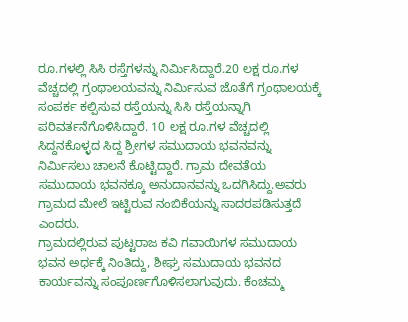ರೂ.ಗಳಲ್ಲಿ ಸಿಸಿ ರಸ್ತೆಗಳನ್ನು ನಿರ್ಮಿಸಿದ್ದಾರೆ.20 ಲಕ್ಷ ರೂ.ಗಳ ವೆಚ್ಚದಲ್ಲಿ ಗ್ರಂಥಾಲಯವನ್ನು ನಿರ್ಮಿಸುವ ಜೊತೆಗೆ ಗ್ರಂಥಾಲಯಕ್ಕೆ ಸಂಪರ್ಕ ಕಲ್ಪಿಸುವ ರಸ್ತೆಯನ್ನು ಸಿಸಿ ರಸ್ತೆಯನ್ನಾಗಿ ಪರಿವರ್ತನೆಗೊಳಿಸಿದ್ದಾರೆ. 10 ಲಕ್ಷ ರೂ.ಗಳ ವೆಚ್ಚದಲ್ಲಿ ಸಿದ್ದನಕೊಳ್ಳದ ಸಿದ್ದ ಶ್ರೀಗಳ ಸಮುದಾಯ ಭವನವನ್ನು ನಿರ್ಮಿಸಲು ಚಾಲನೆ ಕೊಟ್ಟಿದ್ದಾರೆ. ಗ್ರಾಮ ದೇವತೆಯ ಸಮುದಾಯ ಭವನಕ್ಕೂ ಅನುದಾನವನ್ನು ಒದಗಿಸಿದ್ದು.ಅವರು ಗ್ರಾಮದ ಮೇಲೆ ಇಟ್ಟಿರುವ ನಂಬಿಕೆಯನ್ನು ಸಾದರಪಡಿಸುತ್ತದೆ ಎಂದರು.
ಗ್ರಾಮದಲ್ಲಿರುವ ಪುಟ್ಟರಾಜ ಕವಿ ಗವಾಯಿಗಳ ಸಮುದಾಯ ಭವನ ಅರ್ಧಕ್ಕೆ ನಿಂತಿದ್ದು, ಶೀಘ್ರ ಸಮುದಾಯ ಭವನದ ಕಾರ್ಯವನ್ನು ಸಂಪೂರ್ಣಗೊಳಿಸಲಾಗುವುದು. ಕೆಂಚಮ್ಮ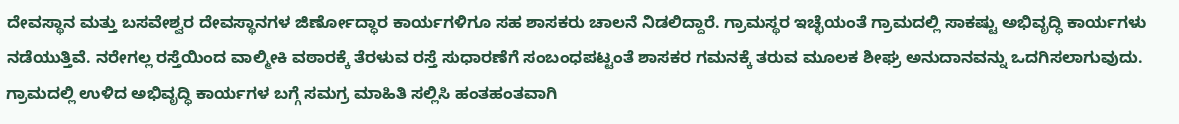ದೇವಸ್ಥಾನ ಮತ್ತು ಬಸವೇಶ್ವರ ದೇವಸ್ಥಾನಗಳ ಜಿರ್ಣೋದ್ಧಾರ ಕಾರ್ಯಗಳಿಗೂ ಸಹ ಶಾಸಕರು ಚಾಲನೆ ನಿಡಲಿದ್ದಾರೆ. ಗ್ರಾಮಸ್ಥರ ಇಚ್ಛೆಯಂತೆ ಗ್ರಾಮದಲ್ಲಿ ಸಾಕಷ್ಟು ಅಭಿವೃದ್ಧಿ ಕಾರ್ಯಗಳು ನಡೆಯುತ್ತಿವೆ. ನರೇಗಲ್ಲ ರಸ್ತೆಯಿಂದ ವಾಲ್ಮೀಕಿ ವಠಾರಕ್ಕೆ ತೆರಳುವ ರಸ್ತೆ ಸುಧಾರಣೆಗೆ ಸಂಬಂಧಪಟ್ಟಂತೆ ಶಾಸಕರ ಗಮನಕ್ಕೆ ತರುವ ಮೂಲಕ ಶೀಘ್ರ ಅನುದಾನವನ್ನು ಒದಗಿಸಲಾಗುವುದು. ಗ್ರಾಮದಲ್ಲಿ ಉಳಿದ ಅಭಿವೃದ್ಧಿ ಕಾರ್ಯಗಳ ಬಗ್ಗೆ ಸಮಗ್ರ ಮಾಹಿತಿ ಸಲ್ಲಿಸಿ ಹಂತಹಂತವಾಗಿ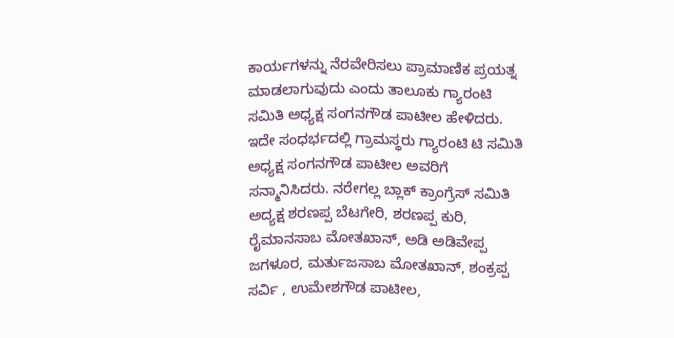ಕಾರ್ಯಗಳನ್ನು ನೆರವೇರಿಸಲು ಪ್ರಾಮಾಣಿಕ ಪ್ರಯತ್ನ ಮಾಡಲಾಗುವುದು ಎಂದು ತಾಲೂಕು ಗ್ಯಾರಂಟಿ ಸಮಿತಿ ಅಧ್ಯಕ್ಷ ಸಂಗನಗೌಡ ಪಾಟೀಲ ಹೇಳಿದರು.
ಇದೇ ಸಂಧರ್ಭದಲ್ಲಿ ಗ್ರಾಮಸ್ಥರು ಗ್ಯಾರಂಟಿ ಟಿ ಸಮಿತಿ ಅಧ್ಯಕ್ಷ ಸಂಗನಗೌಡ ಪಾಟೀಲ ಅವರಿಗೆ ಸನ್ಮಾನಿಸಿದರು. ನರೇಗಲ್ಲ ಬ್ಲಾಕ್ ಕ್ರಾಂಗ್ರೆಸ್ ಸಮಿತಿ ಅದ್ಯಕ್ಷ ಶರಣಪ್ಪ ಬೆಟಗೇರಿ, ಶರಣಪ್ಪ ಕುರಿ, ರೈಮಾನಸಾಬ ಮೋತಖಾನ್, ಅಡಿ ಅಡಿವೇಪ್ಪ ಜಗಳೂರ, ಮರ್ತುಜಸಾಬ ಮೋತಖಾನ್, ಶಂಕ್ರಪ್ಪ ಸರ್ವಿ , ಉಮೇಶಗೌಡ ಪಾಟೀಲ,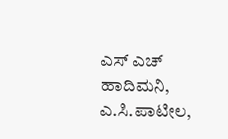ಎಸ್ ಎಚ್ ಹಾದಿಮನಿ, ಎ.ಸಿ.ಪಾಟೀಲ,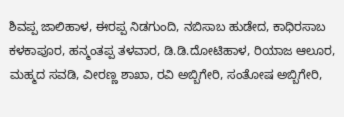ಶಿವಪ್ಪ ಜಾಲಿಹಾಳ, ಈರಪ್ಪ ನಿಡಗುಂದಿ, ನಬಿಸಾಬ ಹುಡೇದ, ಕಾಧಿರಸಾಬ ಕಳಕಾಪೂರ, ಹನ್ಮಂತಪ್ಪ ತಳವಾರ, ಡಿ.ಡಿ.ದೋಟಿಹಾಳ, ರಿಯಾಜ ಆಲೂರ, ಮಹ್ಮದ ಸವಡಿ, ವೀರಣ್ಣ ಶಾಖಾ, ರವಿ ಅಬ್ಬಿಗೇರಿ, ಸಂತೋಷ ಅಬ್ಬಿಗೇರಿ,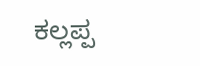ಕಲ್ಲಪ್ಪ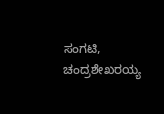ಸಂಗಟಿ, ಚಂದ್ರಶೇಖರಯ್ಯ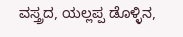ವಸ್ತ್ರದ, ಯಲ್ಲಪ್ಪ ಡೊಳ್ಳಿನ,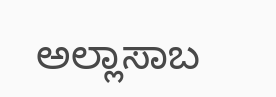ಅಲ್ಲಾಸಾಬ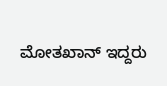ಮೋತಖಾನ್ ಇದ್ದರು